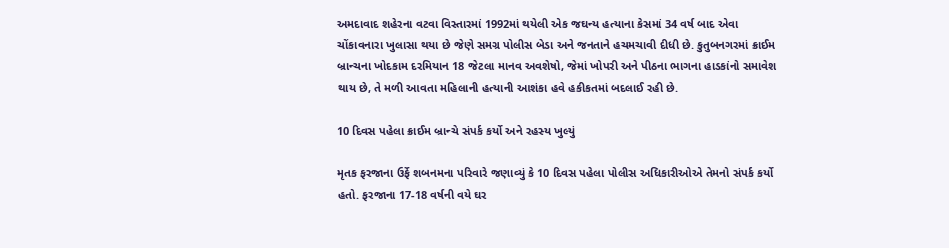અમદાવાદ શહેરના વટવા વિસ્તારમાં 1992માં થયેલી એક જઘન્ય હત્યાના કેસમાં 34 વર્ષ બાદ એવા ચોંકાવનારા ખુલાસા થયા છે જેણે સમગ્ર પોલીસ બેડા અને જનતાને હચમચાવી દીધી છે. કુતુબનગરમાં ક્રાઈમ બ્રાન્ચના ખોદકામ દરમિયાન 18 જેટલા માનવ અવશેષો, જેમાં ખોપરી અને પીઠના ભાગના હાડકાંનો સમાવેશ થાય છે, તે મળી આવતા મહિલાની હત્યાની આશંકા હવે હકીકતમાં બદલાઈ રહી છે.

10 દિવસ પહેલા ક્રાઈમ બ્રાન્ચે સંપર્ક કર્યો અને રહસ્ય ખુલ્યું

મૃતક ફરજાના ઉર્ફે શબનમના પરિવારે જણાવ્યું કે 10 દિવસ પહેલા પોલીસ અધિકારીઓએ તેમનો સંપર્ક કર્યો હતો. ફરજાના 17-18 વર્ષની વયે ઘર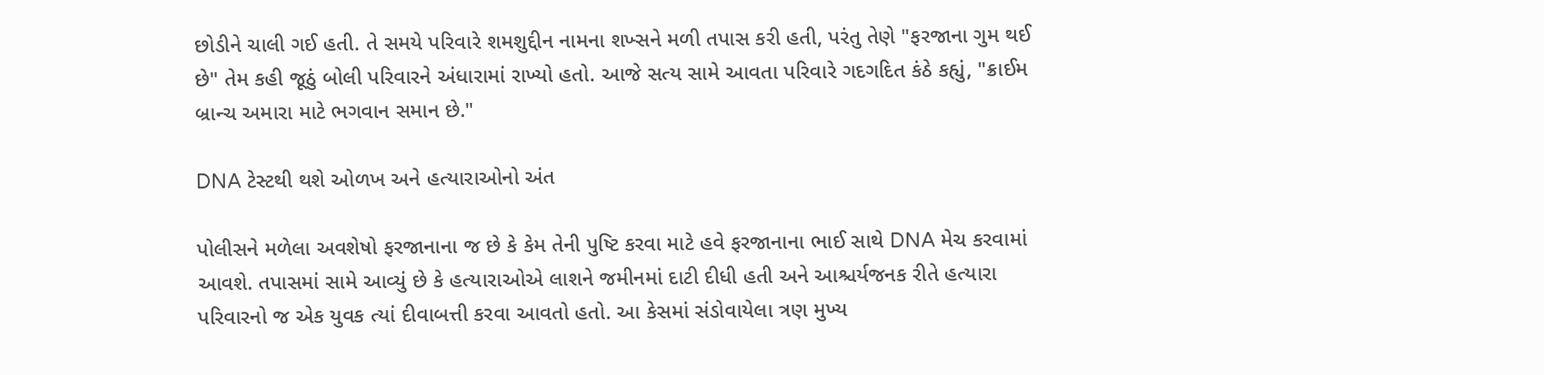છોડીને ચાલી ગઈ હતી. તે સમયે પરિવારે શમશુદ્દીન નામના શખ્સને મળી તપાસ કરી હતી, પરંતુ તેણે "ફરજાના ગુમ થઈ છે" તેમ કહી જૂઠું બોલી પરિવારને અંધારામાં રાખ્યો હતો. આજે સત્ય સામે આવતા પરિવારે ગદગદિત કંઠે કહ્યું, "ક્રાઈમ બ્રાન્ચ અમારા માટે ભગવાન સમાન છે."

DNA ટેસ્ટથી થશે ઓળખ અને હત્યારાઓનો અંત

પોલીસને મળેલા અવશેષો ફરજાનાના જ છે કે કેમ તેની પુષ્ટિ કરવા માટે હવે ફરજાનાના ભાઈ સાથે DNA મેચ કરવામાં આવશે. તપાસમાં સામે આવ્યું છે કે હત્યારાઓએ લાશને જમીનમાં દાટી દીધી હતી અને આશ્ચર્યજનક રીતે હત્યારા પરિવારનો જ એક યુવક ત્યાં દીવાબત્તી કરવા આવતો હતો. આ કેસમાં સંડોવાયેલા ત્રણ મુખ્ય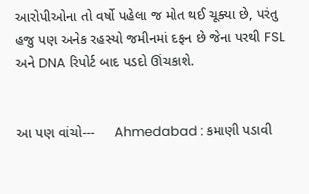આરોપીઓના તો વર્ષો પહેલા જ મોત થઈ ચૂક્યા છે, પરંતુ હજુ પણ અનેક રહસ્યો જમીનમાં દફન છે જેના પરથી FSL અને DNA રિપોર્ટ બાદ પડદો ઊંચકાશે.


આ પણ વાંચો---     Ahmedabad : કમાણી પડાવી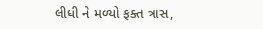લીધી ને મળ્યો ફક્ત ત્રાસ,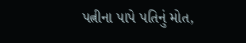પત્નીના પાપે પતિનું મોત,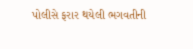પોલીસે ફરાર થયેલી ભગવતીની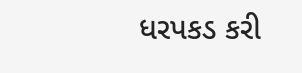ધરપકડ કરી